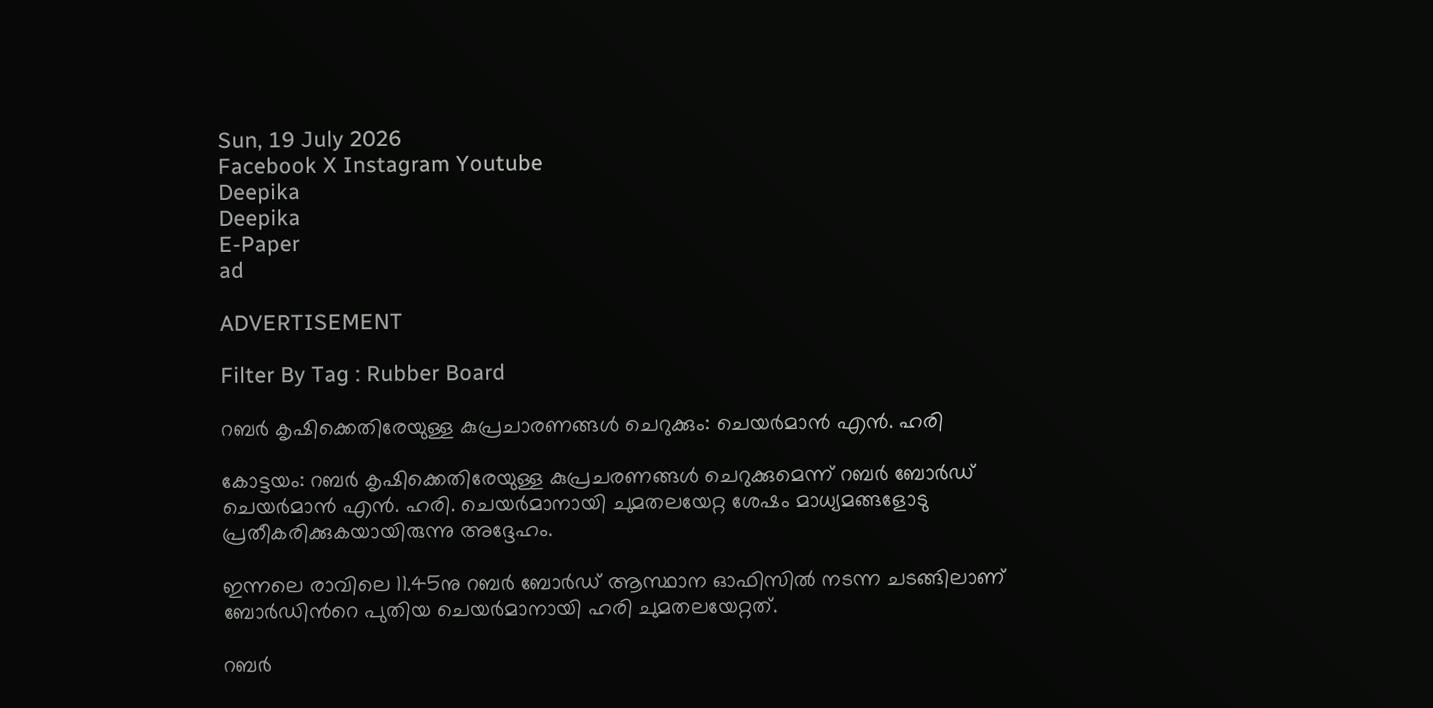Sun, 19 July 2026
Facebook X Instagram Youtube
Deepika
Deepika
E-Paper
ad

ADVERTISEMENT

Filter By Tag : Rubber Board

റബര്‍ കൃഷിക്കെതിരേയുള്ള കുപ്രചാരണങ്ങള്‍ ചെറുക്കും: ചെയർമാൻ എൻ. ഹരി

കോട്ടയം: റബര്‍ കൃഷിക്കെതിരേയുള്ള കുപ്രചരണങ്ങള്‍ ചെറുക്കുമെന്ന് റബര്‍ ബോര്‍ഡ് ചെയര്‍മാന്‍ എന്‍. ഹരി. ചെയര്‍മാനായി ചുമതലയേറ്റ ശേഷം മാധ്യമങ്ങളോടു പ്രതീകരിക്കുകയായിരുന്നു അദ്ദേഹം.

ഇന്നലെ രാവിലെ 11.45നു റബര്‍ ബോര്‍ഡ് ആസ്ഥാന ഓഫിസില്‍ നടന്ന ചടങ്ങിലാണ് ബോര്‍ഡിന്‍റെ പുതിയ ചെയര്‍മാനായി ഹരി ചുമതലയേറ്റത്.

റബര്‍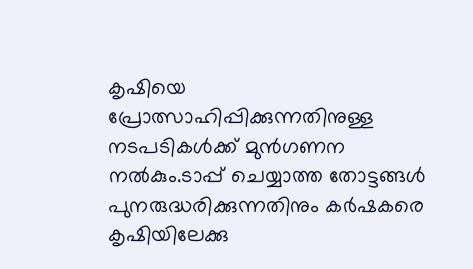കൃഷിയെ പ്രോത്സാഹിപ്പിക്കുന്നതിനുള്ള നടപടികള്‍ക്ക് മുന്‍ഗണന നല്‍കും.ടാപ്പ് ചെയ്യാത്ത തോട്ടങ്ങള്‍ പുനരുദ്ധരിക്കുന്നതിനും കര്‍ഷകരെ കൃഷിയിലേക്കു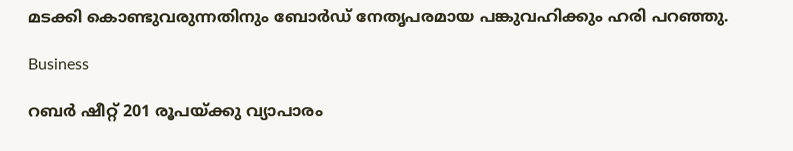മടക്കി കൊണ്ടുവരുന്നതിനും ബോര്‍ഡ് നേതൃപരമായ പങ്കുവഹിക്കും ഹരി പറഞ്ഞു.

Business

റബര്‍ ഷീറ്റ് 201 രൂപയ്ക്കു വ്യാപാരം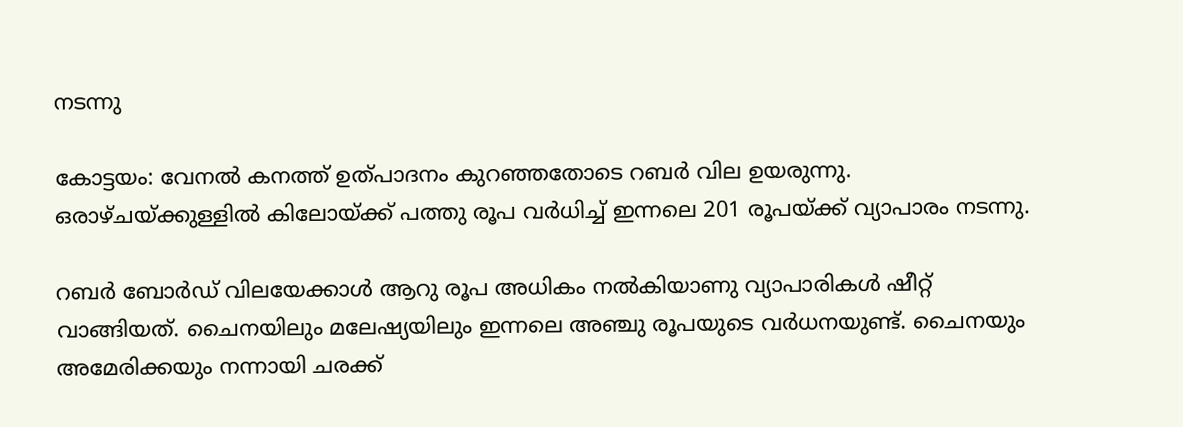നടന്നു

കോട്ടയം: വേനല്‍ കനത്ത് ഉത്പാദനം കുറഞ്ഞതോടെ റബര്‍ വില ഉയരുന്നു. ഒരാഴ്ചയ്ക്കുള്ളില്‍ കിലോയ്ക്ക് പത്തു രൂപ വര്‍ധിച്ച് ഇന്നലെ 201 രൂപയ്ക്ക് വ്യാപാരം നടന്നു.

റബര്‍ ബോര്‍ഡ് വിലയേക്കാള്‍ ആറു രൂപ അധികം നല്‍കിയാണു വ്യാപാരികള്‍ ഷീറ്റ് വാങ്ങിയത്. ചൈനയിലും മലേഷ്യയിലും ഇന്നലെ അഞ്ചു രൂപയുടെ വര്‍ധനയുണ്ട്. ചൈനയും അമേരിക്കയും നന്നായി ചരക്ക്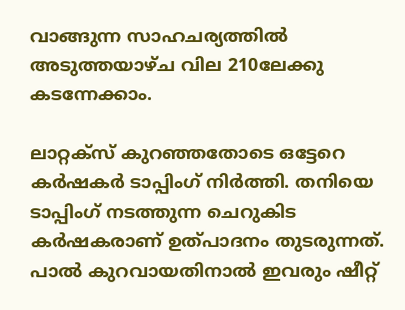വാങ്ങുന്ന സാഹചര്യത്തില്‍ അടുത്തയാഴ്ച വില 210ലേക്കു കടന്നേക്കാം.

ലാറ്റക്‌സ് കുറഞ്ഞതോടെ ഒട്ടേറെ കര്‍ഷകര്‍ ടാപ്പിംഗ് നിർത്തി. തനിയെ ടാപ്പിംഗ് നടത്തുന്ന ചെറുകിട കര്‍ഷകരാണ് ഉത്പാദനം തുടരുന്നത്. പാല്‍ കുറവായതിനാല്‍ ഇവരും ഷീറ്റ്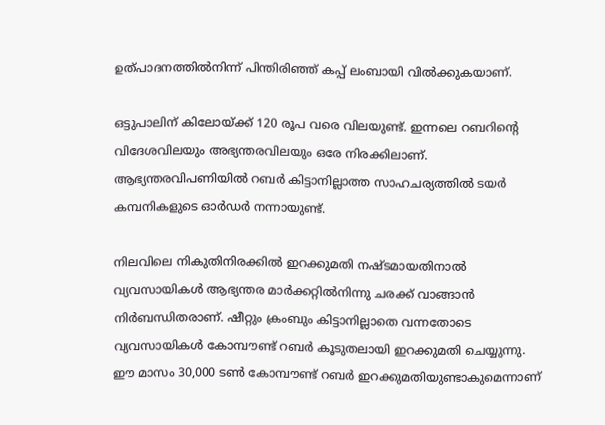ഉത്പാദനത്തില്‍നിന്ന് പിന്തിരിഞ്ഞ് കപ്പ് ലംബായി വില്‍ക്കുകയാണ്.

ഒട്ടുപാലിന് കിലോയ്ക്ക് 120 രൂപ വരെ വിലയുണ്ട്. ഇന്നലെ റബറിന്‍റെ വിദേശവിലയും അഭ്യന്തരവിലയും ഒരേ നിരക്കിലാണ്. ആഭ്യന്തരവിപണിയില്‍ റബര്‍ കിട്ടാനില്ലാത്ത സാഹചര്യത്തില്‍ ടയര്‍ കമ്പനികളുടെ ഓര്‍ഡര്‍ നന്നായുണ്ട്.

നിലവിലെ നികുതിനിരക്കില്‍ ഇറക്കുമതി നഷ്‌ടമായതിനാല്‍ വ്യവസായികള്‍ ആഭ്യന്തര മാര്‍ക്കറ്റില്‍നിന്നു ചരക്ക് വാങ്ങാന്‍ നിര്‍ബന്ധിതരാണ്. ഷീറ്റും ക്രംബും കിട്ടാനില്ലാതെ വന്നതോടെ വ്യവസായികള്‍ കോമ്പൗണ്ട് റബര്‍ കൂടുതലായി ഇറക്കുമതി ചെയ്യുന്നു. ഈ മാസം 30,000 ടണ്‍ കോമ്പൗണ്ട് റബര്‍ ഇറക്കുമതിയുണ്ടാകുമെന്നാണ്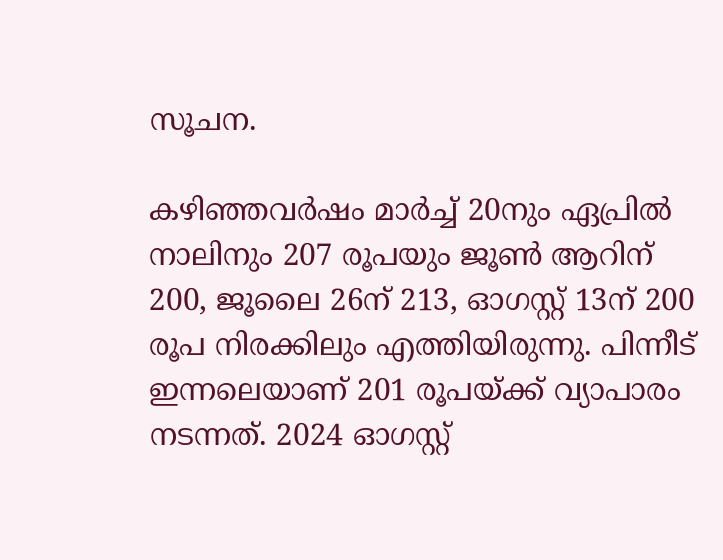സൂചന.

കഴിഞ്ഞവര്‍ഷം മാര്‍ച്ച് 20നും ഏപ്രില്‍ നാലിനും 207 രൂപയും ജൂണ്‍ ആറിന് 200, ജൂലൈ 26ന് 213, ഓഗസ്റ്റ് 13ന് 200 രൂപ നിരക്കിലും എത്തിയിരുന്നു. പിന്നീട് ഇന്നലെയാണ് 201 രൂപയ്ക്ക് വ്യാപാരം നടന്നത്. 2024 ഓഗസ്റ്റ്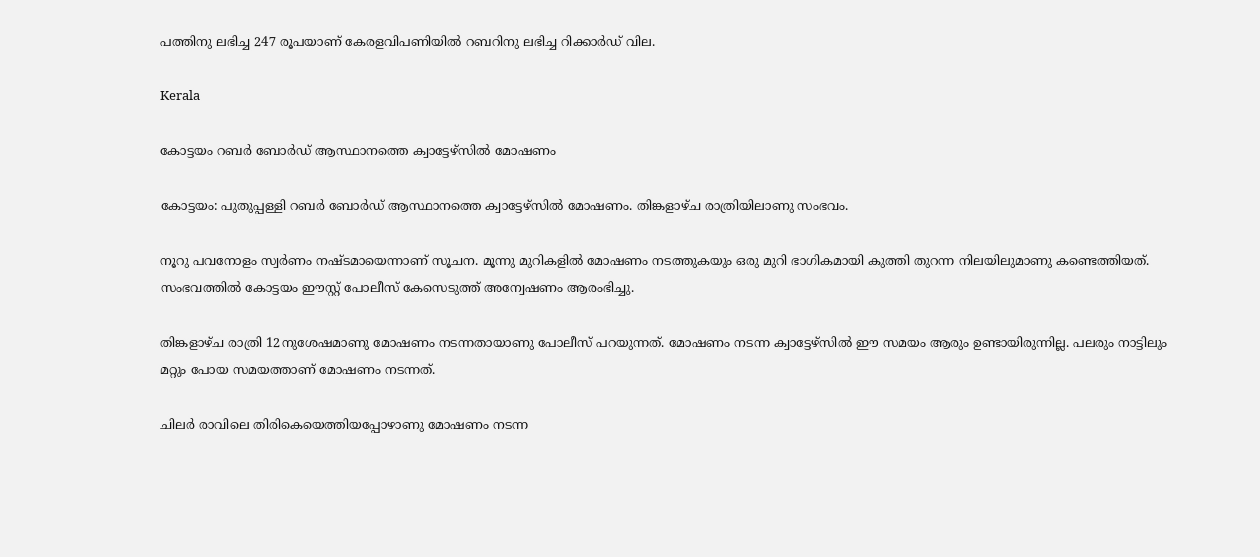പത്തിനു ലഭിച്ച 247 രൂപയാണ് കേരളവിപണിയില്‍ റബറിനു ലഭിച്ച റിക്കാര്‍ഡ് വില.

Kerala

കോട്ടയം റബര്‍ ബോര്‍ഡ് ആസ്ഥാനത്തെ ക്വാട്ടേഴ്‌സില്‍ മോഷണം

കോട്ടയം: പുതുപ്പള്ളി റബര്‍ ബോര്‍ഡ് ആസ്ഥാനത്തെ ക്വാട്ടേഴ്‌സില്‍ മോഷണം. തിങ്കളാഴ്ച രാത്രിയിലാണു സംഭവം.

നൂറു പവനോളം സ്വര്‍ണം നഷ്ടമായെന്നാണ് സൂചന. മൂന്നു മുറികളില്‍ മോഷണം നടത്തുകയും ഒരു മുറി ഭാഗികമായി കുത്തി തുറന്ന നിലയിലുമാണു കണ്ടെത്തിയത്. സംഭവത്തില്‍ കോട്ടയം ഈസ്റ്റ് പോലീസ് കേസെടുത്ത് അന്വേഷണം ആരംഭിച്ചു.

തിങ്കളാഴ്ച രാത്രി 12നുശേഷമാണു മോഷണം നടന്നതായാണു പോലീസ് പറയുന്നത്. മോഷണം നടന്ന ക്വാട്ടേഴ്‌സില്‍ ഈ സമയം ആരും ഉണ്ടായിരുന്നില്ല. പലരും നാട്ടിലും മറ്റും പോയ സമയത്താണ് മോഷണം നടന്നത്.

ചിലര്‍ രാവിലെ തിരികെയെത്തിയപ്പോഴാണു മോഷണം നടന്ന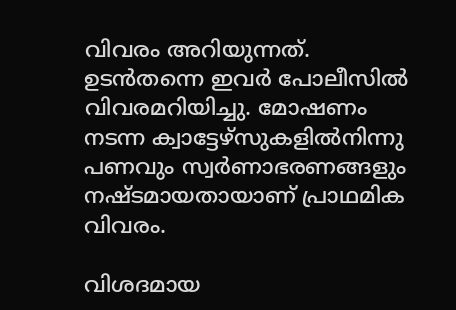വിവരം അറിയുന്നത്. ഉടന്‍തന്നെ ഇവര്‍ പോലീസില്‍ വിവരമറിയിച്ചു. മോഷണം നടന്ന ക്വാട്ടേഴ്സുകളില്‍നിന്നു പണവും സ്വര്‍ണാഭരണങ്ങളും നഷ്ടമായതായാണ് പ്രാഥമിക വിവരം.

വിശദമായ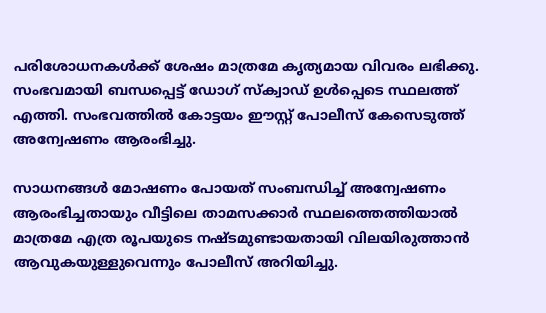പരിശോധനകള്‍ക്ക് ശേഷം മാത്രമേ കൃത്യമായ വിവരം ലഭിക്കു. സംഭവമായി ബന്ധപ്പെട്ട് ഡോഗ് സ്‌ക്വാഡ് ഉള്‍പ്പെടെ സ്ഥലത്ത് എത്തി. സംഭവത്തില്‍ കോട്ടയം ഈസ്റ്റ് പോലീസ് കേസെടുത്ത് അന്വേഷണം ആരംഭിച്ചു.

സാധനങ്ങള്‍ മോഷണം പോയത് സംബന്ധിച്ച് അന്വേഷണം ആരംഭിച്ചതായും വീട്ടിലെ താമസക്കാര്‍ സ്ഥലത്തെത്തിയാല്‍ മാത്രമേ എത്ര രൂപയുടെ നഷ്ടമുണ്ടായതായി വിലയിരുത്താന്‍ ആവുകയുള്ളുവെന്നും പോലീസ് അറിയിച്ചു.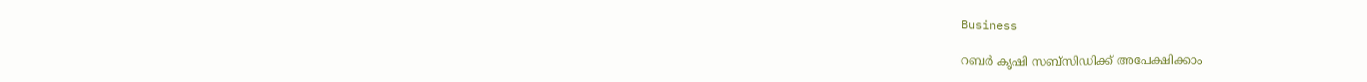Business

റബര്‍ കൃഷി സബ്‌സിഡിക്ക് അപേക്ഷിക്കാം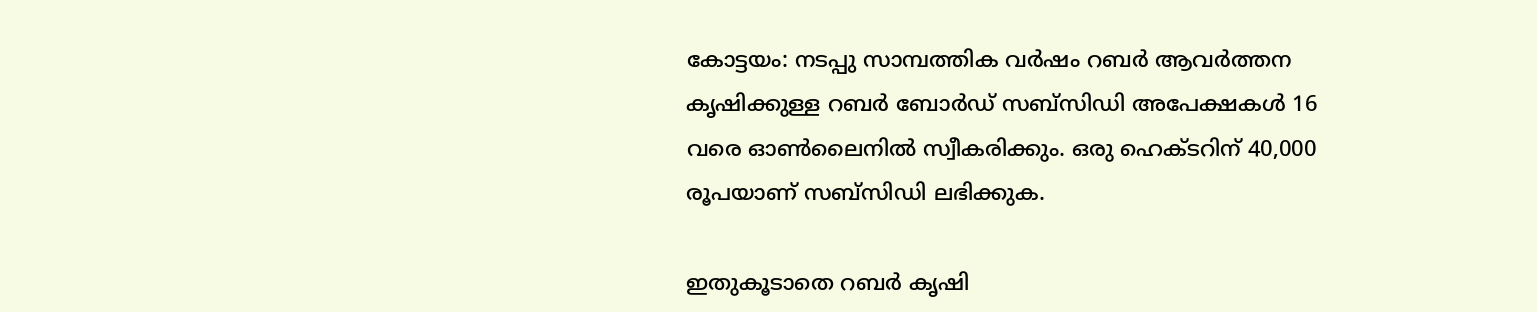കോട്ടയം: നടപ്പു സാമ്പത്തിക വര്‍ഷം റബര്‍ ആവര്‍ത്തന കൃഷിക്കുള്ള റബര്‍ ബോര്‍ഡ് സബ്‌സിഡി അപേക്ഷകള്‍ 16 വരെ ഓണ്‍ലൈനില്‍ സ്വീകരിക്കും. ഒരു ഹെക്ടറിന് 40,000 രൂപയാണ് സബ്‌സിഡി ലഭിക്കുക.

ഇതുകൂടാതെ റബര്‍ കൃഷി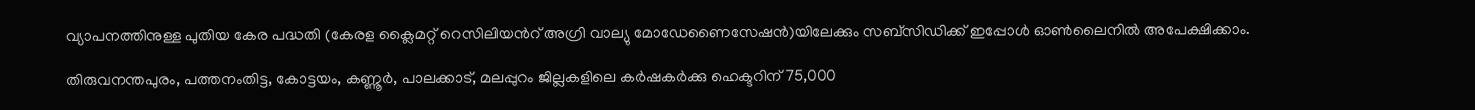വ്യാപനത്തിനുള്ള പുതിയ കേര പദ്ധതി (കേരള ക്ലൈമറ്റ് റെസിലിയന്‍റ് അഗ്രി വാല്യു മോഡേണൈസേഷന്‍)യിലേക്കും സബ്‌സിഡിക്ക് ഇപ്പോള്‍ ഓണ്‍ലൈനില്‍ അപേക്ഷിക്കാം.

തിരുവനന്തപുരം, പത്തനംതിട്ട, കോട്ടയം, കണ്ണൂര്‍, പാലക്കാട്, മലപ്പുറം ജില്ലകളിലെ കര്‍ഷകര്‍ക്കു ഹെക്ടറിന് 75,000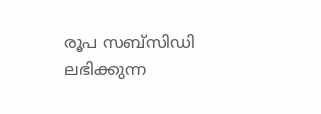രൂപ സബ്‌സിഡി ലഭിക്കുന്ന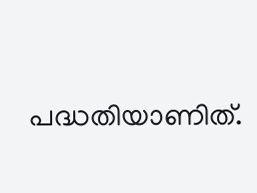പദ്ധതിയാണിത്.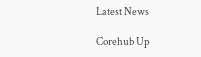Latest News

Corehub Up